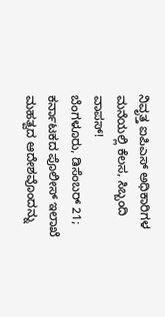ನಿವೃತ್ತ ಐಪಿಎಸ್ ಅಧಿಕಾರಿಗಳ ಮನೆಯಲ್ಲಿ ಕೆಲಸ, ಸಿಬ್ಬಂದಿ ವಾಪಸ್!
ಬೆಂಗಳೂರು, ಡಿಸೆಂಬರ್ 21; ಕರ್ನಾಟಕದ ಪೊಲೀಸ್ ಇಲಾಖೆ ಮಹತ್ವದ ಆದೇಶವೊಂದನ್ನು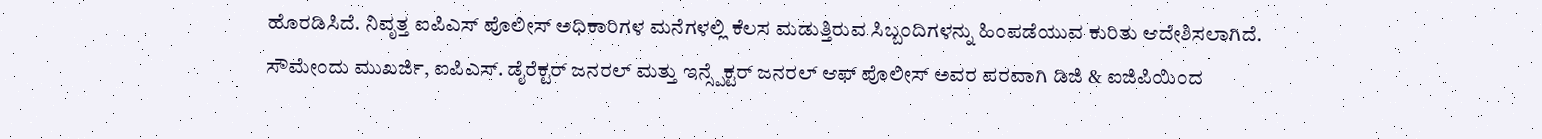ಹೊರಡಿಸಿದೆ. ನಿವೃತ್ತ ಐಪಿಎಸ್ ಪೊಲೀಸ್ ಅಧಿಕಾರಿಗಳ ಮನೆಗಳಲ್ಲಿ ಕೆಲಸ ಮಡುತ್ತಿರುವ ಸಿಬ್ಬಂದಿಗಳನ್ನು ಹಿಂಪಡೆಯುವ ಕುರಿತು ಆದೇಶಿಸಲಾಗಿದೆ.
ಸೌಮೇಂದು ಮುಖರ್ಜಿ, ಐಪಿಎಸ್. ಡೈರೆಕ್ಟರ್ ಜನರಲ್ ಮತ್ತು ಇನ್ಸ್ಪೆಕ್ಟರ್ ಜನರಲ್ ಆಫ್ ಪೊಲೀಸ್ ಅವರ ಪರವಾಗಿ ಡಿಜಿ & ಐಜಿಪಿಯಿಂದ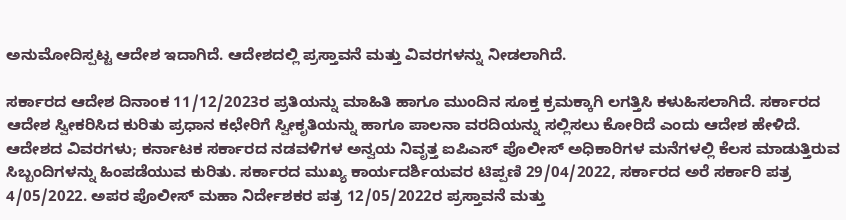ಅನುಮೋದಿಸ್ಪಟ್ಟ ಆದೇಶ ಇದಾಗಿದೆ. ಆದೇಶದಲ್ಲಿ ಪ್ರಸ್ತಾವನೆ ಮತ್ತು ವಿವರಗಳನ್ನು ನೀಡಲಾಗಿದೆ.

ಸರ್ಕಾರದ ಆದೇಶ ದಿನಾಂಕ 11/12/2023ರ ಪ್ರತಿಯನ್ನು ಮಾಹಿತಿ ಹಾಗೂ ಮುಂದಿನ ಸೂಕ್ತ ಕ್ರಮಕ್ಕಾಗಿ ಲಗತ್ತಿಸಿ ಕಳುಹಿಸಲಾಗಿದೆ. ಸರ್ಕಾರದ ಆದೇಶ ಸ್ವೀಕರಿಸಿದ ಕುರಿತು ಪ್ರಧಾನ ಕಛೇರಿಗೆ ಸ್ವೀಕೃತಿಯನ್ನು ಹಾಗೂ ಪಾಲನಾ ವರದಿಯನ್ನು ಸಲ್ಲಿಸಲು ಕೋರಿದೆ ಎಂದು ಆದೇಶ ಹೇಳಿದೆ.
ಆದೇಶದ ವಿವರಗಳು; ಕರ್ನಾಟಕ ಸರ್ಕಾರದ ನಡವಳಿಗಳ ಅನ್ವಯ ನಿವೃತ್ತ ಐಪಿಎಸ್ ಪೊಲೀಸ್ ಅಧಿಕಾರಿಗಳ ಮನೆಗಳಲ್ಲಿ ಕೆಲಸ ಮಾಡುತ್ತಿರುವ ಸಿಬ್ಬಂದಿಗಳನ್ನು ಹಿಂಪಡೆಯುವ ಕುರಿತು. ಸರ್ಕಾರದ ಮುಖ್ಯ ಕಾರ್ಯದರ್ಶಿಯವರ ಟಿಪ್ಪಣಿ 29/04/2022, ಸರ್ಕಾರದ ಅರೆ ಸರ್ಕಾರಿ ಪತ್ರ 4/05/2022. ಅಪರ ಪೊಲೀಸ್ ಮಹಾ ನಿರ್ದೇಶಕರ ಪತ್ರ 12/05/2022ರ ಪ್ರಸ್ತಾವನೆ ಮತ್ತು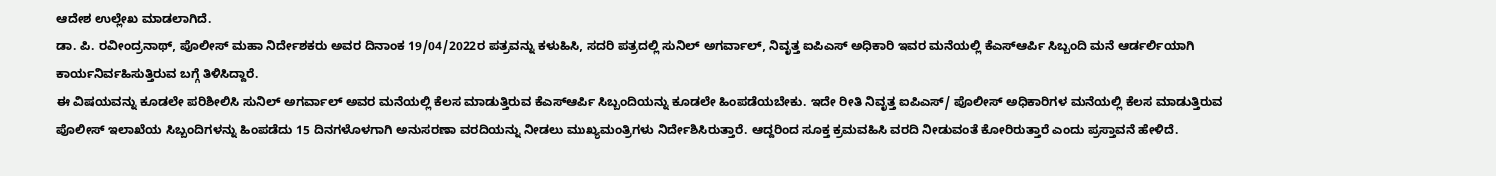ಆದೇಶ ಉಲ್ಲೇಖ ಮಾಡಲಾಗಿದೆ.
ಡಾ. ಪಿ. ರವೀಂದ್ರನಾಥ್, ಪೊಲೀಸ್ ಮಹಾ ನಿರ್ದೇಶಕರು ಅವರ ದಿನಾಂಕ 19/04/2022ರ ಪತ್ರವನ್ನು ಕಳುಹಿಸಿ, ಸದರಿ ಪತ್ರದಲ್ಲಿ ಸುನಿಲ್ ಅಗರ್ವಾಲ್, ನಿವೃತ್ತ ಐಪಿಎಸ್ ಅಧಿಕಾರಿ ಇವರ ಮನೆಯಲ್ಲಿ ಕೆಎಸ್ಆರ್ಪಿ ಸಿಬ್ಬಂದಿ ಮನೆ ಆರ್ಡರ್ಲಿಯಾಗಿ ಕಾರ್ಯನಿರ್ವಹಿಸುತ್ತಿರುವ ಬಗ್ಗೆ ತಿಳಿಸಿದ್ದಾರೆ.
ಈ ವಿಷಯವನ್ನು ಕೂಡಲೇ ಪರಿಶೀಲಿಸಿ ಸುನಿಲ್ ಅಗರ್ವಾಲ್ ಅವರ ಮನೆಯಲ್ಲಿ ಕೆಲಸ ಮಾಡುತ್ತಿರುವ ಕೆಎಸ್ಆರ್ಪಿ ಸಿಬ್ಬಂದಿಯನ್ನು ಕೂಡಲೇ ಹಿಂಪಡೆಯಬೇಕು. ಇದೇ ರೀತಿ ನಿವೃತ್ತ ಐಪಿಎಸ್/ ಪೊಲೀಸ್ ಅಧಿಕಾರಿಗಳ ಮನೆಯಲ್ಲಿ ಕೆಲಸ ಮಾಡುತ್ತಿರುವ ಪೊಲೀಸ್ ಇಲಾಖೆಯ ಸಿಬ್ಬಂದಿಗಳನ್ನು ಹಿಂಪಡೆದು 15 ದಿನಗಳೊಳಗಾಗಿ ಅನುಸರಣಾ ವರದಿಯನ್ನು ನೀಡಲು ಮುಖ್ಯಮಂತ್ರಿಗಳು ನಿರ್ದೇಶಿಸಿರುತ್ತಾರೆ. ಆದ್ದರಿಂದ ಸೂಕ್ತ ಕ್ರಮವಹಿಸಿ ವರದಿ ನೀಡುವಂತೆ ಕೋರಿರುತ್ತಾರೆ ಎಂದು ಪ್ರಸ್ತಾವನೆ ಹೇಳಿದೆ.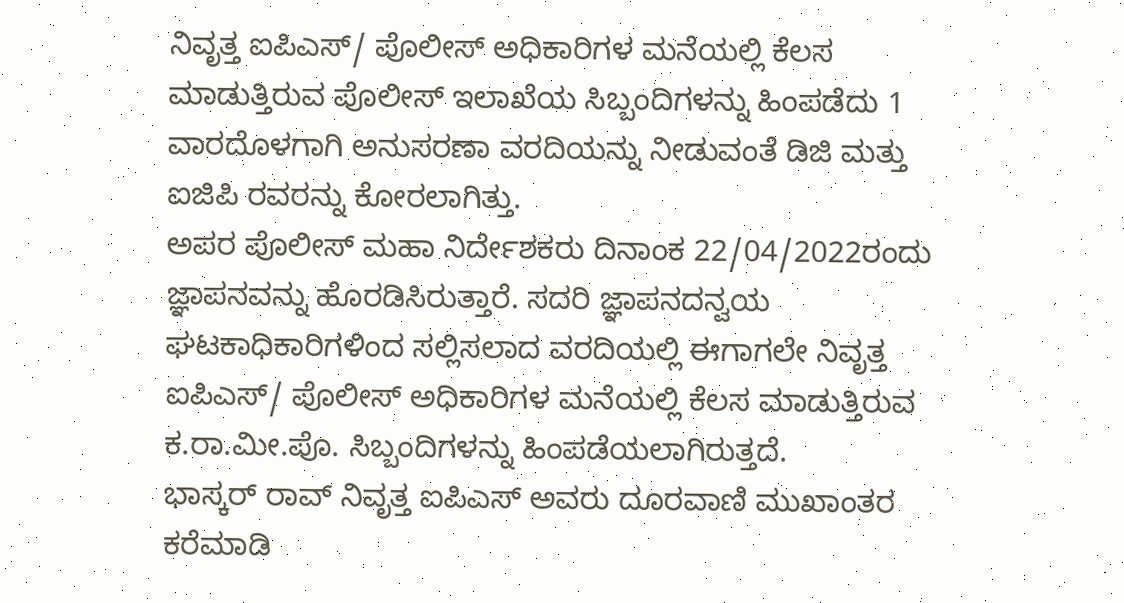ನಿವೃತ್ತ ಐಪಿಎಸ್/ ಪೊಲೀಸ್ ಅಧಿಕಾರಿಗಳ ಮನೆಯಲ್ಲಿ ಕೆಲಸ ಮಾಡುತ್ತಿರುವ ಪೊಲೀಸ್ ಇಲಾಖೆಯ ಸಿಬ್ಬಂದಿಗಳನ್ನು ಹಿಂಪಡೆದು 1 ವಾರದೊಳಗಾಗಿ ಅನುಸರಣಾ ವರದಿಯನ್ನು ನೀಡುವಂತೆ ಡಿಜಿ ಮತ್ತು ಐಜಿಪಿ ರವರನ್ನು ಕೋರಲಾಗಿತ್ತು.
ಅಪರ ಪೊಲೀಸ್ ಮಹಾ ನಿರ್ದೇಶಕರು ದಿನಾಂಕ 22/04/2022ರಂದು ಜ್ಞಾಪನವನ್ನು ಹೊರಡಿಸಿರುತ್ತಾರೆ. ಸದರಿ ಜ್ಞಾಪನದನ್ವಯ ಘಟಕಾಧಿಕಾರಿಗಳಿಂದ ಸಲ್ಲಿಸಲಾದ ವರದಿಯಲ್ಲಿ ಈಗಾಗಲೇ ನಿವೃತ್ತ ಐಪಿಎಸ್/ ಪೊಲೀಸ್ ಅಧಿಕಾರಿಗಳ ಮನೆಯಲ್ಲಿ ಕೆಲಸ ಮಾಡುತ್ತಿರುವ ಕ.ರಾ.ಮೀ.ಪೊ. ಸಿಬ್ಬಂದಿಗಳನ್ನು ಹಿಂಪಡೆಯಲಾಗಿರುತ್ತದೆ.
ಭಾಸ್ಕರ್ ರಾವ್ ನಿವೃತ್ತ ಐಪಿಎಸ್ ಅವರು ದೂರವಾಣಿ ಮುಖಾಂತರ ಕರೆಮಾಡಿ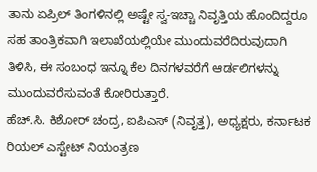ತಾನು ಏಪ್ರಿಲ್ ತಿಂಗಳಿನಲ್ಲಿ ಅಷ್ಟೇ ಸ್ವ-ಇಚ್ಚಾ ನಿವೃತ್ತಿಯ ಹೊಂದಿದ್ದರೂ ಸಹ ತಾಂತ್ರಿಕವಾಗಿ ಇಲಾಖೆಯಲ್ಲಿಯೇ ಮುಂದುವರೆದಿರುವುದಾಗಿ ತಿಳಿಸಿ, ಈ ಸಂಬಂಧ ಇನ್ನೂ ಕೆಲ ದಿನಗಳವರೆಗೆ ಆರ್ಡಲಿಗಳನ್ನು ಮುಂದುವರೆಸುವಂತೆ ಕೋರಿರುತ್ತಾರೆ.
ಹೆಚ್.ಸಿ. ಕಿಶೋರ್ ಚಂದ್ರ, ಐಪಿಎಸ್ (ನಿವೃತ್ತ), ಅಧ್ಯಕ್ಷರು, ಕರ್ನಾಟಕ ರಿಯಲ್ ಎಸ್ಟೇಟ್ ನಿಯಂತ್ರಣ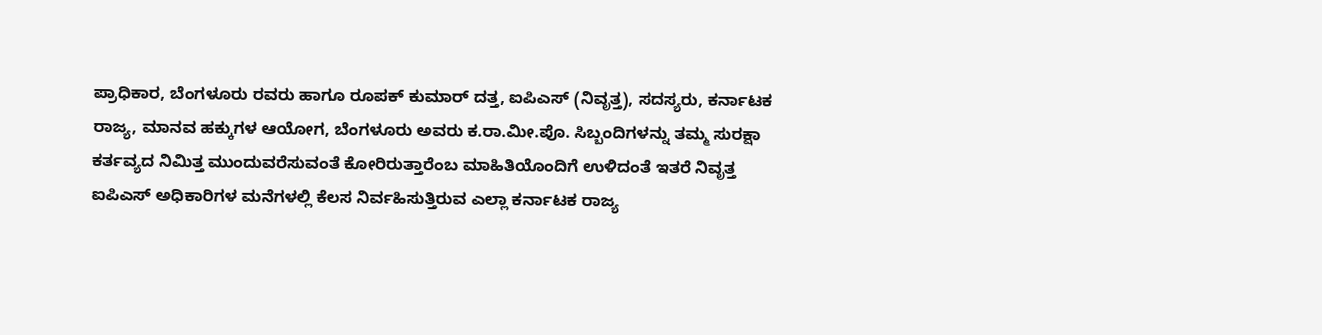ಪ್ರಾಧಿಕಾರ, ಬೆಂಗಳೂರು ರವರು ಹಾಗೂ ರೂಪಕ್ ಕುಮಾರ್ ದತ್ತ, ಐಪಿಎಸ್ (ನಿವೃತ್ತ), ಸದಸ್ಯರು, ಕರ್ನಾಟಕ ರಾಜ್ಯ, ಮಾನವ ಹಕ್ಕುಗಳ ಆಯೋಗ, ಬೆಂಗಳೂರು ಅವರು ಕ.ರಾ.ಮೀ.ಪೊ. ಸಿಬ್ಬಂದಿಗಳನ್ನು ತಮ್ಮ ಸುರಕ್ಷಾ ಕರ್ತವ್ಯದ ನಿಮಿತ್ತ ಮುಂದುವರೆಸುವಂತೆ ಕೋರಿರುತ್ತಾರೆಂಬ ಮಾಹಿತಿಯೊಂದಿಗೆ ಉಳಿದಂತೆ ಇತರೆ ನಿವೃತ್ತ ಐಪಿಎಸ್ ಅಧಿಕಾರಿಗಳ ಮನೆಗಳಲ್ಲಿ ಕೆಲಸ ನಿರ್ವಹಿಸುತ್ತಿರುವ ಎಲ್ಲಾ ಕರ್ನಾಟಕ ರಾಜ್ಯ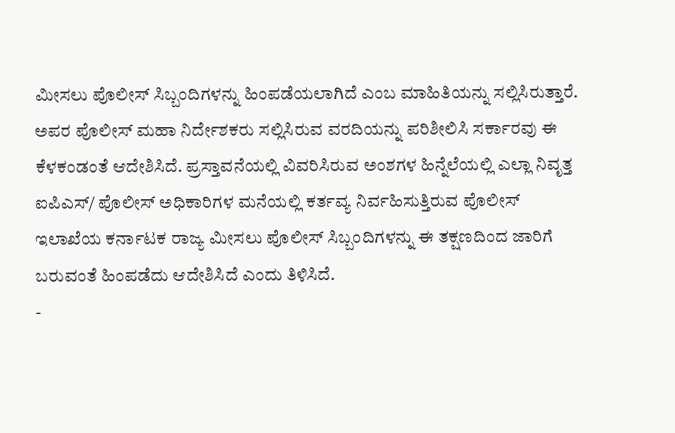ಮೀಸಲು ಪೊಲೀಸ್ ಸಿಬ್ಬಂದಿಗಳನ್ನು ಹಿಂಪಡೆಯಲಾಗಿದೆ ಎಂಬ ಮಾಹಿತಿಯನ್ನು ಸಲ್ಲಿಸಿರುತ್ತಾರೆ.
ಅಪರ ಪೊಲೀಸ್ ಮಹಾ ನಿರ್ದೇಶಕರು ಸಲ್ಲಿಸಿರುವ ವರದಿಯನ್ನು ಪರಿಶೀಲಿಸಿ ಸರ್ಕಾರವು ಈ ಕೆಳಕಂಡಂತೆ ಆದೇಶಿಸಿದೆ. ಪ್ರಸ್ತಾವನೆಯಲ್ಲಿ ವಿವರಿಸಿರುವ ಅಂಶಗಳ ಹಿನ್ನೆಲೆಯಲ್ಲಿ ಎಲ್ಲಾ ನಿವೃತ್ತ ಐಪಿಎಸ್/ ಪೊಲೀಸ್ ಅಧಿಕಾರಿಗಳ ಮನೆಯಲ್ಲಿ ಕರ್ತವ್ಯ ನಿರ್ವಹಿಸುತ್ತಿರುವ ಪೊಲೀಸ್ ಇಲಾಖೆಯ ಕರ್ನಾಟಕ ರಾಜ್ಯ ಮೀಸಲು ಪೊಲೀಸ್ ಸಿಬ್ಬಂದಿಗಳನ್ನು ಈ ತಕ್ಷಣದಿಂದ ಜಾರಿಗೆ ಬರುವಂತೆ ಹಿಂಪಡೆದು ಆದೇಶಿಸಿದೆ ಎಂದು ತಿಳಿಸಿದೆ.
-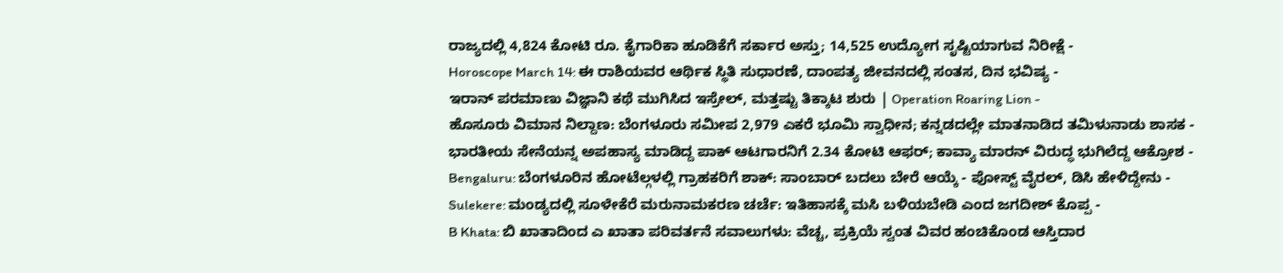ರಾಜ್ಯದಲ್ಲಿ 4,824 ಕೋಟಿ ರೂ. ಕೈಗಾರಿಕಾ ಹೂಡಿಕೆಗೆ ಸರ್ಕಾರ ಅಸ್ತು; 14,525 ಉದ್ಯೋಗ ಸೃಷ್ಟಿಯಾಗುವ ನಿರೀಕ್ಷೆ -
Horoscope March 14: ಈ ರಾಶಿಯವರ ಆರ್ಥಿಕ ಸ್ಥಿತಿ ಸುಧಾರಣೆ, ದಾಂಪತ್ಯ ಜೀವನದಲ್ಲಿ ಸಂತಸ, ದಿನ ಭವಿಷ್ಯ -
ಇರಾನ್ ಪರಮಾಣು ವಿಜ್ಞಾನಿ ಕಥೆ ಮುಗಿಸಿದ ಇಸ್ರೇಲ್, ಮತ್ತಷ್ಟು ತಿಕ್ಕಾಟ ಶುರು | Operation Roaring Lion -
ಹೊಸೂರು ವಿಮಾನ ನಿಲ್ದಾಣ: ಬೆಂಗಳೂರು ಸಮೀಪ 2,979 ಎಕರೆ ಭೂಮಿ ಸ್ವಾಧೀನ; ಕನ್ನಡದಲ್ಲೇ ಮಾತನಾಡಿದ ತಮಿಳುನಾಡು ಶಾಸಕ -
ಭಾರತೀಯ ಸೇನೆಯನ್ನ ಅಪಹಾಸ್ಯ ಮಾಡಿದ್ದ ಪಾಕ್ ಆಟಗಾರನಿಗೆ 2.34 ಕೋಟಿ ಆಫರ್; ಕಾವ್ಯಾ ಮಾರನ್ ವಿರುದ್ಧ ಭುಗಿಲೆದ್ದ ಆಕ್ರೋಶ -
Bengaluru: ಬೆಂಗಳೂರಿನ ಹೋಟೆಲ್ಗಳಲ್ಲಿ ಗ್ರಾಹಕರಿಗೆ ಶಾಕ್: ಸಾಂಬಾರ್ ಬದಲು ಬೇರೆ ಆಯ್ಕೆ - ಪೋಸ್ಟ್ ವೈರಲ್, ಡಿಸಿ ಹೇಳಿದ್ದೇನು -
Sulekere: ಮಂಡ್ಯದಲ್ಲಿ ಸೂಳೇಕೆರೆ ಮರುನಾಮಕರಣ ಚರ್ಚೆ: ಇತಿಹಾಸಕ್ಕೆ ಮಸಿ ಬಳಿಯಬೇಡಿ ಎಂದ ಜಗದೀಶ್ ಕೊಪ್ಪ -
B Khata: ಬಿ ಖಾತಾದಿಂದ ಎ ಖಾತಾ ಪರಿವರ್ತನೆ ಸವಾಲುಗಳು: ವೆಚ್ಚ, ಪ್ರಕ್ರಿಯೆ ಸ್ವಂತ ವಿವರ ಹಂಚಿಕೊಂಡ ಆಸ್ತಿದಾರ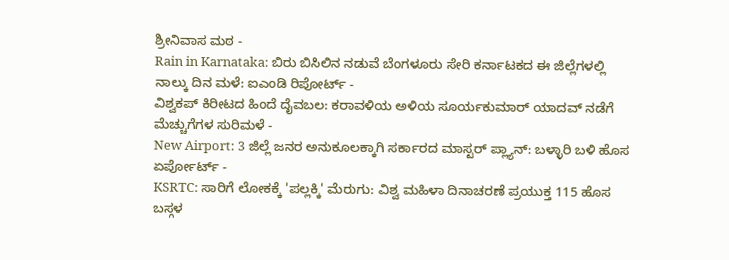ಶ್ರೀನಿವಾಸ ಮಠ -
Rain in Karnataka: ಬಿರು ಬಿಸಿಲಿನ ನಡುವೆ ಬೆಂಗಳೂರು ಸೇರಿ ಕರ್ನಾಟಕದ ಈ ಜಿಲ್ಲೆಗಳಲ್ಲಿ ನಾಲ್ಕು ದಿನ ಮಳೆ: ಐಎಂಡಿ ರಿಪೋರ್ಟ್ -
ವಿಶ್ವಕಪ್ ಕಿರೀಟದ ಹಿಂದೆ ದೈವಬಲ: ಕರಾವಳಿಯ ಅಳಿಯ ಸೂರ್ಯಕುಮಾರ್ ಯಾದವ್ ನಡೆಗೆ ಮೆಚ್ಚುಗೆಗಳ ಸುರಿಮಳೆ -
New Airport: 3 ಜಿಲ್ಲೆ ಜನರ ಅನುಕೂಲಕ್ಕಾಗಿ ಸರ್ಕಾರದ ಮಾಸ್ಟರ್ ಪ್ಲ್ಯಾನ್: ಬಳ್ಳಾರಿ ಬಳಿ ಹೊಸ ಏರ್ಪೋರ್ಟ್ -
KSRTC: ಸಾರಿಗೆ ಲೋಕಕ್ಕೆ 'ಪಲ್ಲಕ್ಕಿ' ಮೆರುಗು: ವಿಶ್ವ ಮಹಿಳಾ ದಿನಾಚರಣೆ ಪ್ರಯುಕ್ತ 115 ಹೊಸ ಬಸ್ಗಳ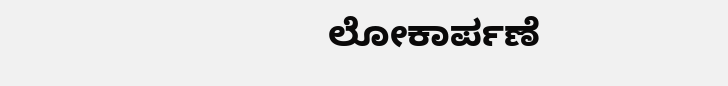ಲೋಕಾರ್ಪಣೆ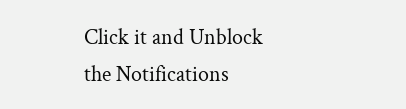Click it and Unblock the Notifications